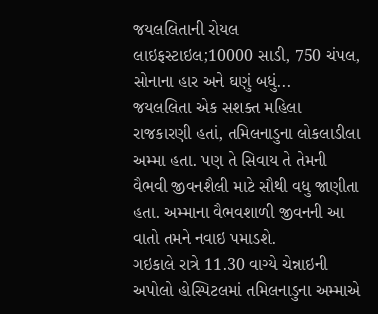જયલલિતાની રોયલ લાઇફસ્ટાઇલ;10000 સાડી, 750 ચંપલ, સોનાના હાર અને ઘણું બધું...
જયલલિતા એક સશક્ત મહિલા રાજકારણી હતાં, તમિલનાડુના લોકલાડીલા અમ્મા હતા. પણ તે સિવાય તે તેમની વૈભવી જીવનશૈલી માટે સૌથી વધુ જાણીતા હતા. અમ્માના વૈભવશાળી જીવનની આ વાતો તમને નવાઇ પમાડશે.
ગઇકાલે રાત્રે 11.30 વાગ્યે ચેન્નાઇની અપોલો હોસ્પિટલમાં તમિલનાડુના અમ્માએ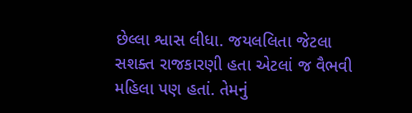છેલ્લા શ્વાસ લીધા. જયલલિતા જેટલા સશક્ત રાજકારણી હતા એટલાં જ વૈભવી મહિલા પણ હતાં. તેમનું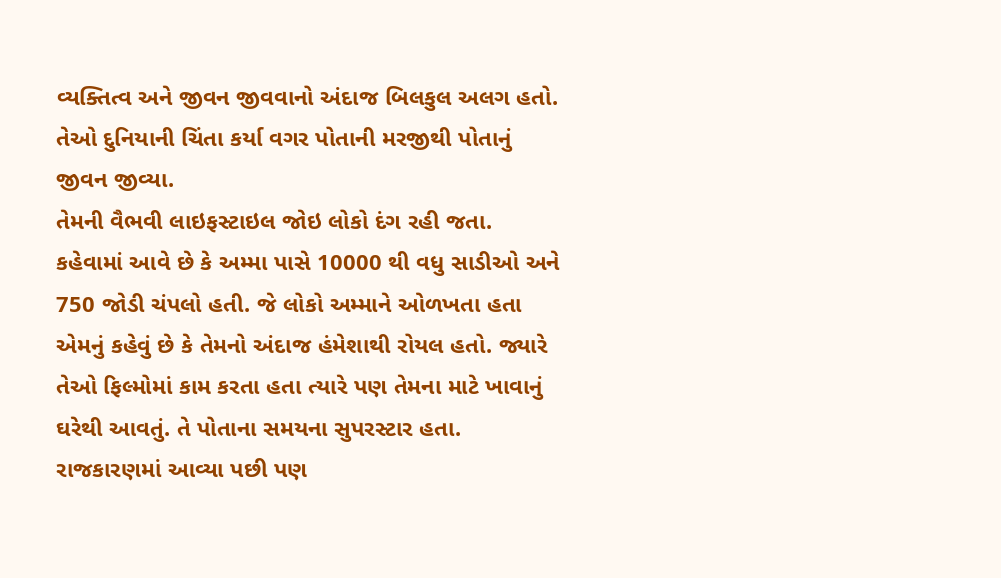વ્યક્તિત્વ અને જીવન જીવવાનો અંદાજ બિલકુલ અલગ હતો. તેઓ દુનિયાની ચિંતા કર્યા વગર પોતાની મરજીથી પોતાનું જીવન જીવ્યા.
તેમની વૈભવી લાઇફસ્ટાઇલ જોઇ લોકો દંગ રહી જતા. કહેવામાં આવે છે કે અમ્મા પાસે 10000 થી વધુ સાડીઓ અને 750 જોડી ચંપલો હતી. જે લોકો અમ્માને ઓળખતા હતા એમનું કહેવું છે કે તેમનો અંદાજ હંમેશાથી રોયલ હતો. જ્યારે તેઓ ફિલ્મોમાં કામ કરતા હતા ત્યારે પણ તેમના માટે ખાવાનું ઘરેથી આવતું. તે પોતાના સમયના સુપરસ્ટાર હતા. રાજકારણમાં આવ્યા પછી પણ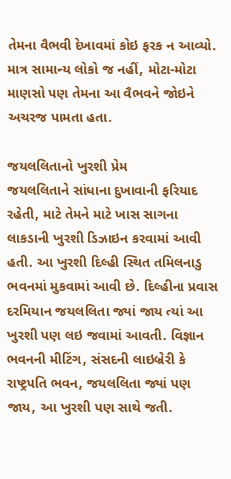તેમના વૈભવી દેખાવમાં કોઇ ફરક ન આવ્યો. માત્ર સામાન્ય લોકો જ નહીં, મોટા-મોટા માણસો પણ તેમના આ વૈભવને જોઇને અચરજ પામતા હતા.

જયલલિતાનો ખુરશી પ્રેમ
જયલલિતાને સાંધાના દુખાવાની ફરિયાદ રહેતી, માટે તેમને માટે ખાસ સાગના લાકડાની ખુરશી ડિઝાઇન કરવામાં આવી હતી. આ ખુરશી દિલ્હી સ્થિત તમિલનાડુ ભવનમાં મુકવામાં આવી છે. દિલ્હીના પ્રવાસ દરમિયાન જયલલિતા જ્યાં જાય ત્યાં આ ખુરશી પણ લઇ જવામાં આવતી. વિજ્ઞાન ભવનની મીટિંગ, સંસદની લાઇબ્રેરી કે રાષ્ટ્રપતિ ભવન, જયલલિતા જ્યાં પણ જાય, આ ખુરશી પણ સાથે જતી.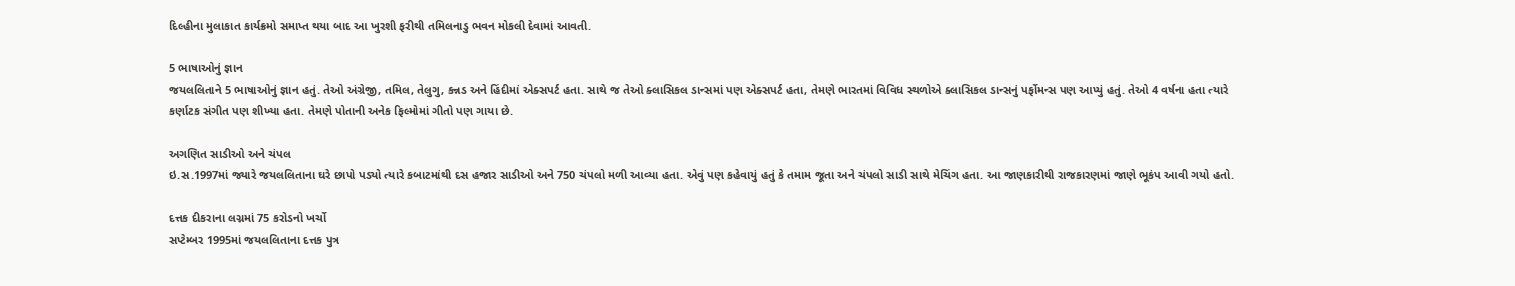દિલ્હીના મુલાકાત કાર્યક્રમો સમાપ્ત થયા બાદ આ ખુરશી ફરીથી તમિલનાડુ ભવન મોકલી દેવામાં આવતી.

5 ભાષાઓનું જ્ઞાન
જયલલિતાને 5 ભાષાઓનું જ્ઞાન હતું. તેઓ અંગ્રેજી, તમિલ, તેલુગુ, કન્નડ અને હિંદીમાં એક્સપર્ટ હતા. સાથે જ તેઓ ક્લાસિકલ ડાન્સમાં પણ એક્સપર્ટ હતા, તેમણે ભારતમાં વિવિધ સ્થળોએ ક્લાસિકલ ડાન્સનું પર્ફોમન્સ પણ આપ્યું હતું. તેઓ 4 વર્ષના હતા ત્યારે કર્ણાટક સંગીત પણ શીખ્યા હતા. તેમણે પોતાની અનેક ફિલ્મોમાં ગીતો પણ ગાયા છે.

અગણિત સાડીઓ અને ચંપલ
ઇ.સ.1997માં જ્યારે જયલલિતાના ઘરે છાપો પડ્યો ત્યારે કબાટમાંથી દસ હજાર સાડીઓ અને 750 ચંપલો મળી આવ્યા હતા. એવું પણ કહેવાયું હતું કે તમામ જૂતા અને ચંપલો સાડી સાથે મેચિંગ હતા. આ જાણકારીથી રાજકારણમાં જાણે ભૂકંપ આવી ગયો હતો.

દત્તક દીકરાના લગ્નમાં 75 કરોડનો ખર્ચો
સપ્ટેમ્બર 1995માં જયલલિતાના દત્તક પુત્ર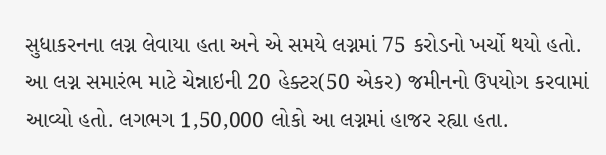સુધાકરનના લગ્ન લેવાયા હતા અને એ સમયે લગ્નમાં 75 કરોડનો ખર્ચો થયો હતો. આ લગ્ન સમારંભ માટે ચેન્નાઇની 20 હેક્ટર(50 એકર) જમીનનો ઉપયોગ કરવામાં આવ્યો હતો. લગભગ 1,50,000 લોકો આ લગ્નમાં હાજર રહ્યા હતા.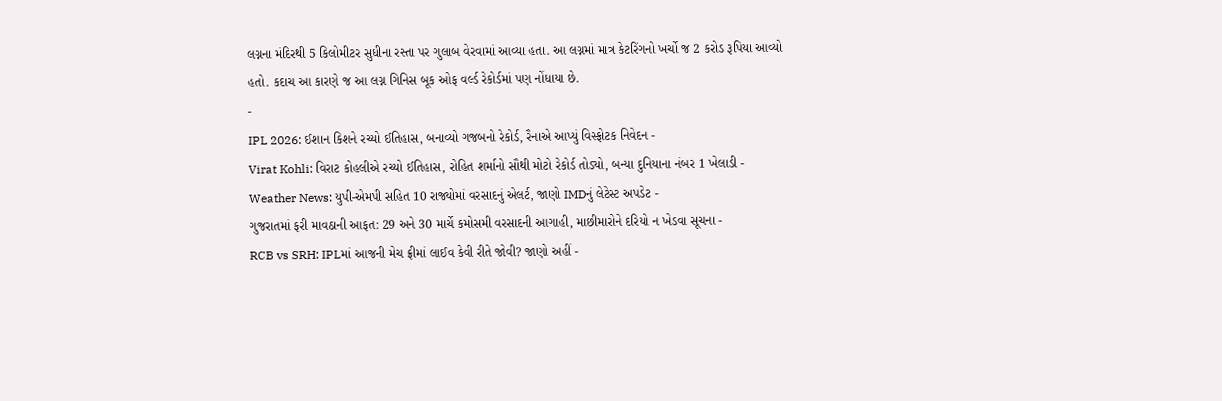લગ્નના મંદિરથી 5 કિલોમીટર સુધીના રસ્તા પર ગુલાબ વેરવામાં આવ્યા હતા. આ લગ્નમાં માત્ર કેટરિંગનો ખર્ચો જ 2 કરોડ રૂપિયા આવ્યો હતો. કદાચ આ કારણે જ આ લગ્ન ગિનિસ બૂક ઓફ વર્લ્ડ રેકોર્ડમાં પણ નોંધાયા છે.
-
IPL 2026: ઈશાન કિશને રચ્યો ઈતિહાસ, બનાવ્યો ગજબનો રેકોર્ડ, રૈનાએ આપ્યું વિસ્ફોટક નિવેદન -
Virat Kohli: વિરાટ કોહલીએ રચ્યો ઈતિહાસ, રોહિત શર્માનો સૌથી મોટો રેકોર્ડ તોડ્યો, બન્યા દુનિયાના નંબર 1 ખેલાડી -
Weather News: યુપી-એમપી સહિત 10 રાજ્યોમાં વરસાદનું એલર્ટ, જાણો IMDનું લેટેસ્ટ અપડેટ -
ગુજરાતમાં ફરી માવઠાની આફત: 29 અને 30 માર્ચે કમોસમી વરસાદની આગાહી, માછીમારોને દરિયો ન ખેડવા સૂચના -
RCB vs SRH: IPLમાં આજની મેચ ફ્રીમાં લાઈવ કેવી રીતે જોવી? જાણો અહીં -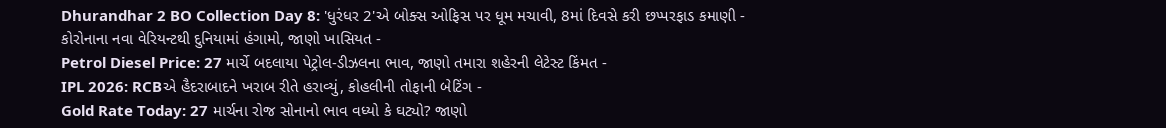Dhurandhar 2 BO Collection Day 8: 'ધુરંધર 2'એ બોક્સ ઓફિસ પર ધૂમ મચાવી, 8માં દિવસે કરી છપ્પરફાડ કમાણી -
કોરોનાના નવા વેરિયન્ટથી દુનિયામાં હંગામો, જાણો ખાસિયત -
Petrol Diesel Price: 27 માર્ચે બદલાયા પેટ્રોલ-ડીઝલના ભાવ, જાણો તમારા શહેરની લેટેસ્ટ કિંમત -
IPL 2026: RCBએ હૈદરાબાદને ખરાબ રીતે હરાવ્યું, કોહલીની તોફાની બેટિંગ -
Gold Rate Today: 27 માર્ચના રોજ સોનાનો ભાવ વધ્યો કે ઘટ્યો? જાણો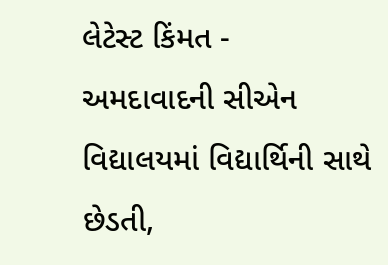લેટેસ્ટ કિંમત -
અમદાવાદની સીએન વિદ્યાલયમાં વિદ્યાર્થિની સાથે છેડતી,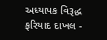અધ્યાપક વિરૂદ્ધ ફરિયાદ દાખલ -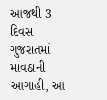આજથી 3 દિવસ ગુજરાતમાં માવઠાની આગાહી, આ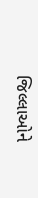જિલ્લાઓને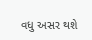વધુ અસર થશે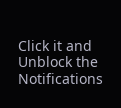Click it and Unblock the Notifications